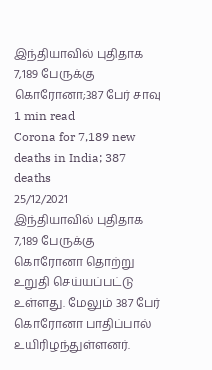இந்தியாவில் புதிதாக 7,189 பேருக்கு கொரோனா;387 பேர் சாவு
1 min read
Corona for 7,189 new deaths in India; 387 deaths
25/12/2021
இந்தியாவில் புதிதாக 7,189 பேருக்கு கொரோனா தொற்று உறுதி செய்யப்பட்டு உள்ளது. மேலும் 387 பேர் கொரோனா பாதிப்பால் உயிரிழந்துள்ளனர்.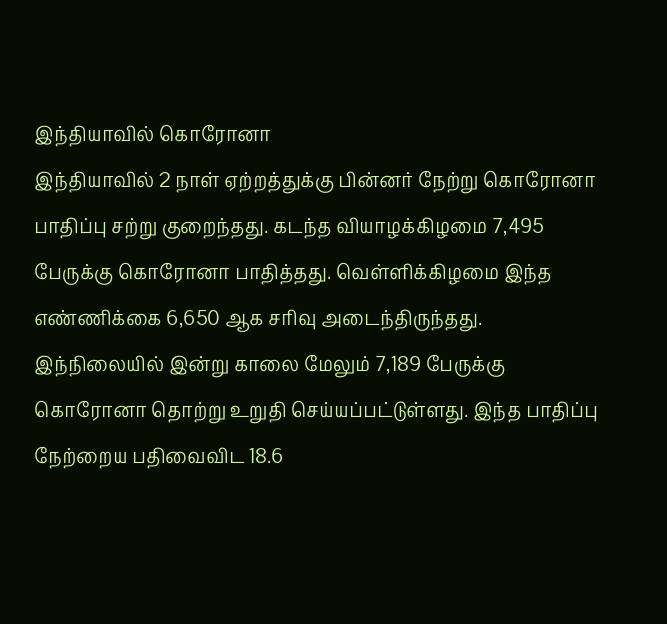இந்தியாவில் கொரோனா
இந்தியாவில் 2 நாள் ஏற்றத்துக்கு பின்னர் நேற்று கொரோனா பாதிப்பு சற்று குறைந்தது. கடந்த வியாழக்கிழமை 7,495 பேருக்கு கொரோனா பாதித்தது. வெள்ளிக்கிழமை இந்த எண்ணிக்கை 6,650 ஆக சரிவு அடைந்திருந்தது.
இந்நிலையில் இன்று காலை மேலும் 7,189 பேருக்கு கொரோனா தொற்று உறுதி செய்யப்பட்டுள்ளது. இந்த பாதிப்பு நேற்றைய பதிவைவிட 18.6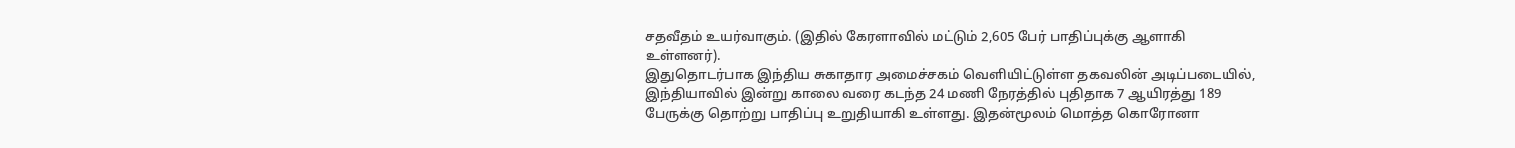சதவீதம் உயர்வாகும். (இதில் கேரளாவில் மட்டும் 2,605 பேர் பாதிப்புக்கு ஆளாகி உள்ளனர்).
இதுதொடர்பாக இந்திய சுகாதார அமைச்சகம் வெளியிட்டுள்ள தகவலின் அடிப்படையில், இந்தியாவில் இன்று காலை வரை கடந்த 24 மணி நேரத்தில் புதிதாக 7 ஆயிரத்து 189 பேருக்கு தொற்று பாதிப்பு உறுதியாகி உள்ளது. இதன்மூலம் மொத்த கொரோனா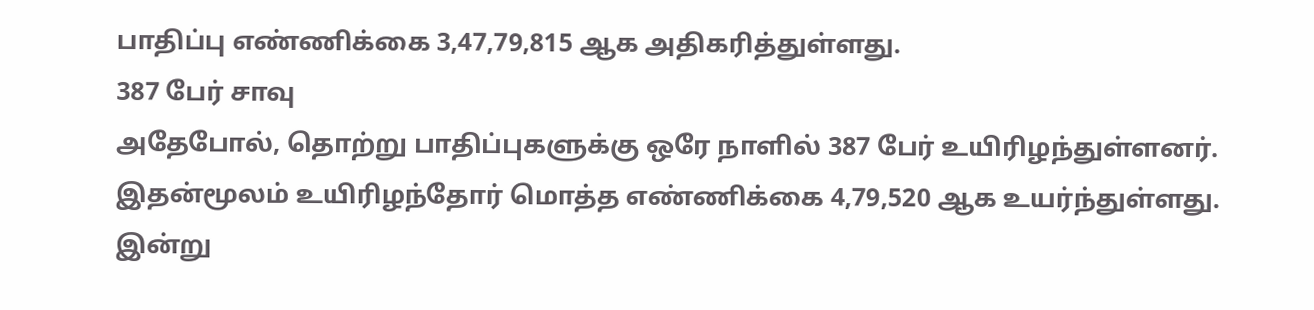பாதிப்பு எண்ணிக்கை 3,47,79,815 ஆக அதிகரித்துள்ளது.
387 பேர் சாவு
அதேபோல், தொற்று பாதிப்புகளுக்கு ஒரே நாளில் 387 பேர் உயிரிழந்துள்ளனர். இதன்மூலம் உயிரிழந்தோர் மொத்த எண்ணிக்கை 4,79,520 ஆக உயர்ந்துள்ளது. இன்று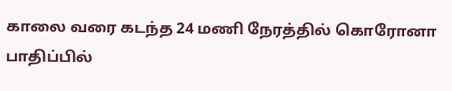காலை வரை கடந்த 24 மணி நேரத்தில் கொரோனா பாதிப்பில்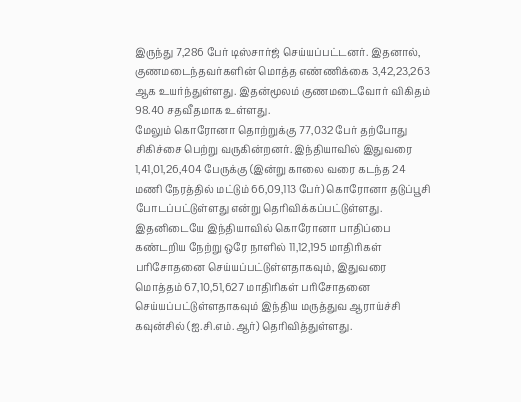இருந்து 7,286 பேர் டிஸ்சார்ஜ் செய்யப்பட்டனர். இதனால், குணமடைந்தவர்களின் மொத்த எண்ணிக்கை 3,42,23,263 ஆக உயர்ந்துள்ளது. இதன்மூலம் குணமடைவோர் விகிதம் 98.40 சதவீதமாக உள்ளது.
மேலும் கொரோனா தொற்றுக்கு 77,032 பேர் தற்போது சிகிச்சை பெற்று வருகின்றனர். இந்தியாவில் இதுவரை 1,41,01,26,404 பேருக்கு (இன்று காலை வரை கடந்த 24 மணி நேரத்தில் மட்டும் 66,09,113 பேர்) கொரோனா தடுப்பூசி போடப்பட்டுள்ளது என்று தெரிவிக்கப்பட்டுள்ளது.
இதனிடையே இந்தியாவில் கொரோனா பாதிப்பை கண்டறிய நேற்று ஒரே நாளில் 11,12,195 மாதிரிகள் பரிசோதனை செய்யப்பட்டுள்ளதாகவும், இதுவரை மொத்தம் 67,10,51,627 மாதிரிகள் பரிசோதனை செய்யப்பட்டுள்ளதாகவும் இந்திய மருத்துவ ஆராய்ச்சி கவுன்சில் (ஐ.சி.எம்.ஆர்) தெரிவித்துள்ளது.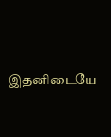இதனிடையே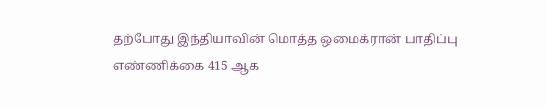தற்போது இந்தியாவின் மொத்த ஒமைக்ரான் பாதிப்பு எண்ணிக்கை 415 ஆக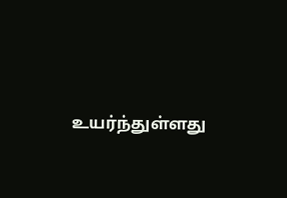உயர்ந்துள்ளது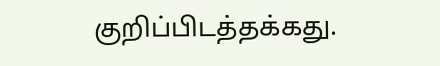குறிப்பிடத்தக்கது.